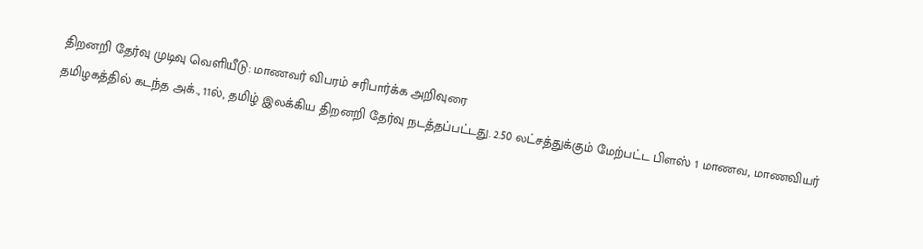திறனறி தேர்வு முடிவு வெளியீடு: மாணவர் விபரம் சரிபார்க்க அறிவுரை
தமிழகத்தில் கடந்த அக்., 11ல், தமிழ் இலக்கிய திறனறி தேர்வு நடத்தப்பட்டது. 2.50 லட்சத்துக்கும் மேற்பட்ட பிளஸ் 1 மாணவ, மாணவியர்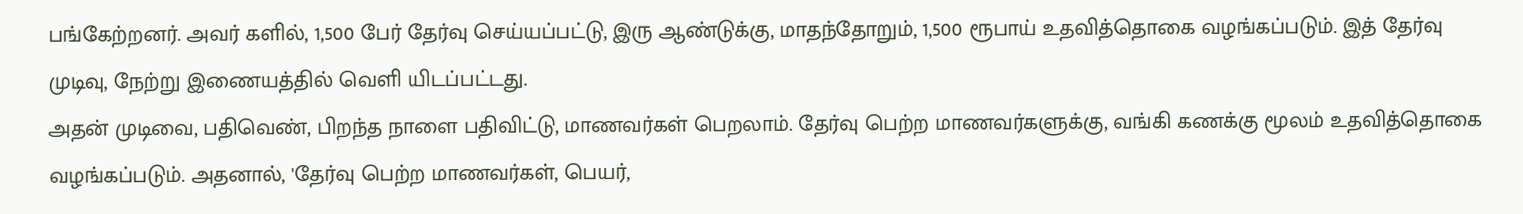பங்கேற்றனர். அவர் களில், 1,500 பேர் தேர்வு செய்யப்பட்டு, இரு ஆண்டுக்கு, மாதந்தோறும், 1,500 ரூபாய் உதவித்தொகை வழங்கப்படும். இத் தேர்வு முடிவு, நேற்று இணையத்தில் வெளி யிடப்பட்டது.
அதன் முடிவை, பதிவெண், பிறந்த நாளை பதிவிட்டு, மாணவர்கள் பெறலாம். தேர்வு பெற்ற மாணவர்களுக்கு, வங்கி கணக்கு மூலம் உதவித்தொகை வழங்கப்படும். அதனால், 'தேர்வு பெற்ற மாணவர்கள், பெயர்,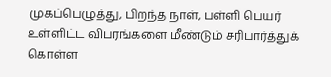முகப்பெழுத்து, பிறந்த நாள், பள்ளி பெயர் உள்ளிட்ட விபரங்களை மீண்டும் சரிபார்த்துக் கொள்ள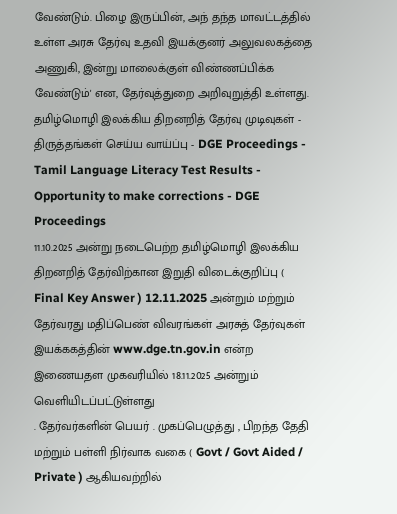வேண்டும். பிழை இருப்பின், அந் தந்த மாவட்டத்தில் உள்ள அரசு தேர்வு உதவி இயக்குனர் அலுவலகத்தை அணுகி, இன்று மாலைக்குள் விண்ணப்பிக்க வேண்டும்' என, தேர்வுத்துறை அறிவுறுத்தி உள்ளது. தமிழ்மொழி இலக்கிய திறனறித் தேர்வு முடிவுகள் - திருத்தங்கள் செய்ய வாய்ப்பு - DGE Proceedings - Tamil Language Literacy Test Results - Opportunity to make corrections - DGE Proceedings
11.10.2025 அன்று நடைபெற்ற தமிழ்மொழி இலக்கிய திறனறித் தேர்விற்கான இறுதி விடைக்குறிப்பு ( Final Key Answer ) 12.11.2025 அன்றும் மற்றும் தேர்வரது மதிப்பெண் விவரங்கள் அரசுத் தேர்வுகள் இயக்ககத்தின் www.dge.tn.gov.in என்ற இணையதள முகவரியில் 18.11.2025 அன்றும் வெளியிடப்பட்டுள்ளது
. தேர்வர்களின் பெயர் . முகப்பெழுத்து , பிறந்த தேதி மற்றும் பள்ளி நிர்வாக வகை ( Govt / Govt Aided / Private ) ஆகியவற்றில்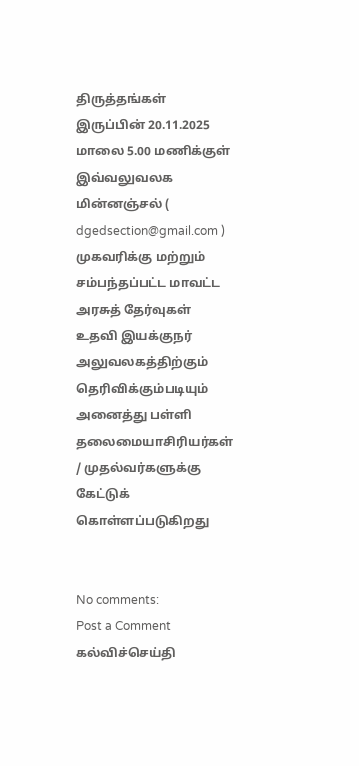திருத்தங்கள் இருப்பின் 20.11.2025 மாலை 5.00 மணிக்குள் இவ்வலுவலக மின்னஞ்சல் ( dgedsection@gmail.com ) முகவரிக்கு மற்றும் சம்பந்தப்பட்ட மாவட்ட அரசுத் தேர்வுகள் உதவி இயக்குநர் அலுவலகத்திற்கும் தெரிவிக்கும்படியும் அனைத்து பள்ளி தலைமையாசிரியர்கள் / முதல்வர்களுக்கு கேட்டுக் கொள்ளப்படுகிறது


No comments:
Post a Comment
கல்விச்செய்தி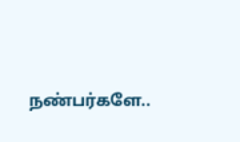நண்பர்களே..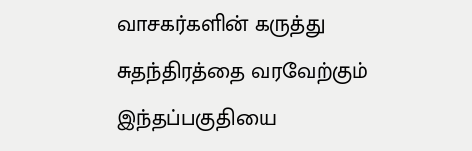வாசகர்களின் கருத்து சுதந்திரத்தை வரவேற்கும் இந்தப்பகுதியை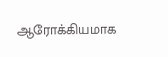ஆரோக்கியமாக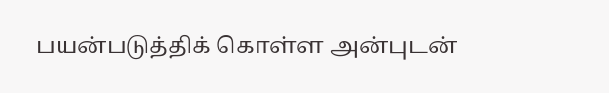பயன்படுத்திக் கொள்ள அன்புடன்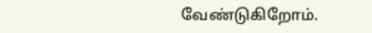வேண்டுகிறோம்.